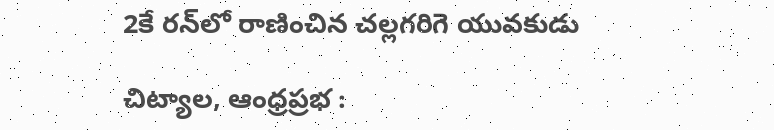2కే రన్‌లో రాణించిన చల్లగరిగె యువకుడు

చిట్యాల, ఆంధ్రప్రభ :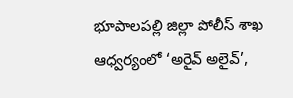భూపాలపల్లి జిల్లా పోలీస్ శాఖ ఆధ్వర్యంలో ‘అరైవ్ అలైవ్’,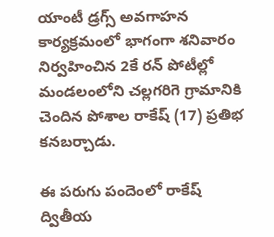యాంటీ డ్రగ్స్ అవగాహన కార్యక్రమంలో భాగంగా శనివారం నిర్వహించిన 2కే రన్ పోటీల్లో మండలంలోని చల్లగరిగె గ్రామానికి చెందిన పోశాల రాకేష్ (17) ప్రతిభ కనబర్చాడు.

ఈ పరుగు పందెంలో రాకేష్ ద్వితీయ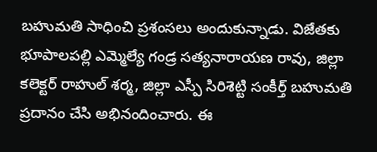బహుమతి సాధించి ప్రశంసలు అందుకున్నాడు. విజేతకు భూపాలపల్లి ఎమ్మెల్యే గండ్ర సత్యనారాయణ రావు, జిల్లా కలెక్టర్ రాహుల్ శర్మ, జిల్లా ఎస్పీ సిరిశెట్టి సంకీర్త్ బహుమతి ప్రదానం చేసి అభినందించారు. ఈ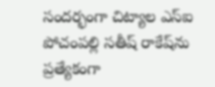సందర్భంగా చిట్యాల ఎస్‌ఐ పోచంపల్లి సతీష్ రాకేష్‌ను ప్రత్యేకంగా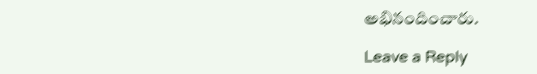అభినందించారు.

Leave a Reply